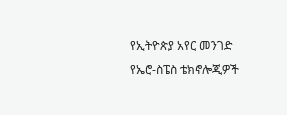የኢትዮጵያ አየር መንገድ የኤሮ-ስፔስ ቴክኖሎጂዎች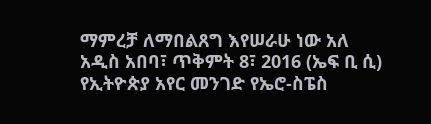ማምረቻ ለማበልጸግ እየሠራሁ ነው አለ
አዲስ አበባ፣ ጥቅምት 8፣ 2016 (ኤፍ ቢ ሲ) የኢትዮጵያ አየር መንገድ የኤሮ-ስፔስ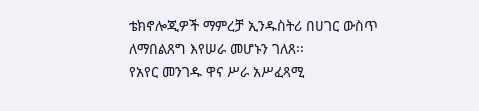ቴክኖሎጂዎች ማምረቻ ኢንዱስትሪ በሀገር ውስጥ ለማበልጸግ እየሠራ መሆኑን ገለጸ፡፡
የአየር መንገዱ ዋና ሥራ አሥፈጻሚ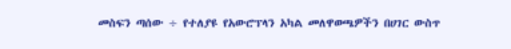መስፍን ጣሰው ÷ የተለያዩ የአውሮፕላን አካል መለዋወጫዎችን በሀገር ውስጥ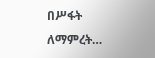በሥፋት ለማምረት…